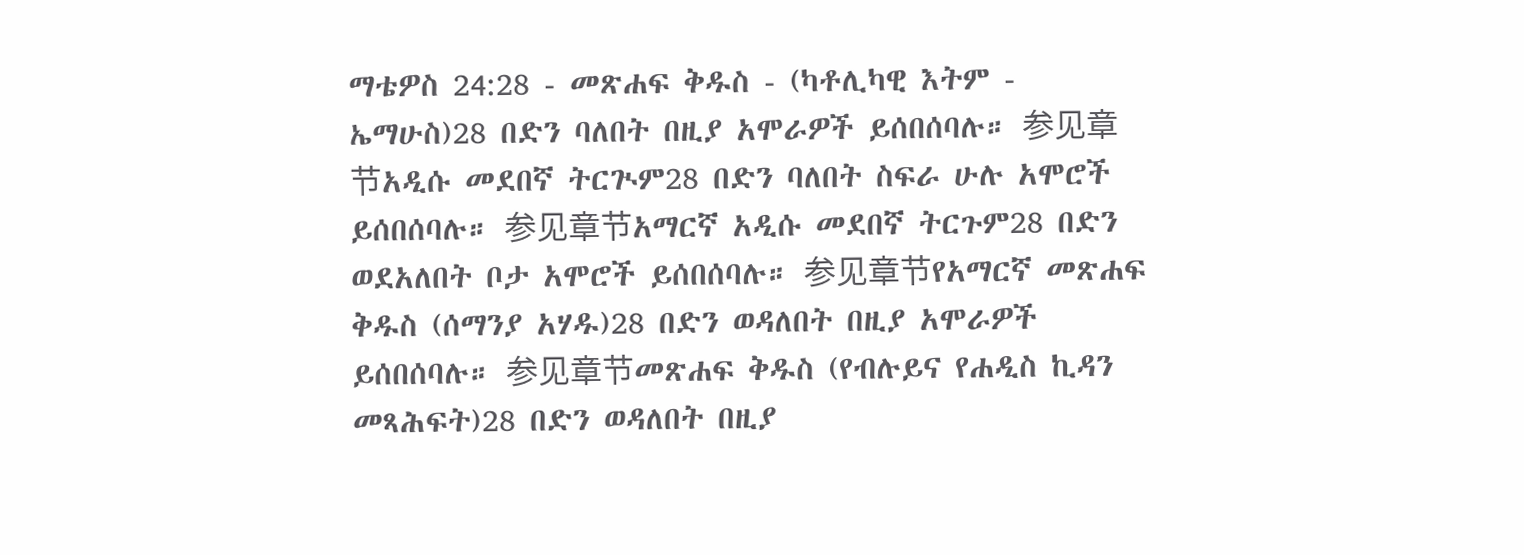ማቴዎስ 24:28 - መጽሐፍ ቅዱስ - (ካቶሊካዊ እትም - ኤማሁስ)28 በድን ባለበት በዚያ አሞራዎች ይሰበሰባሉ። 参见章节አዲሱ መደበኛ ትርጒም28 በድን ባለበት ስፍራ ሁሉ አሞሮች ይሰበሰባሉ። 参见章节አማርኛ አዲሱ መደበኛ ትርጉም28 በድን ወደአለበት ቦታ አሞሮች ይሰበሰባሉ። 参见章节የአማርኛ መጽሐፍ ቅዱስ (ሰማንያ አሃዱ)28 በድን ወዳለበት በዚያ አሞራዎች ይሰበሰባሉ። 参见章节መጽሐፍ ቅዱስ (የብሉይና የሐዲስ ኪዳን መጻሕፍት)28 በድን ወዳለበት በዚያ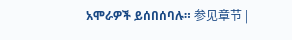አሞራዎች ይሰበሰባሉ። 参见章节 |